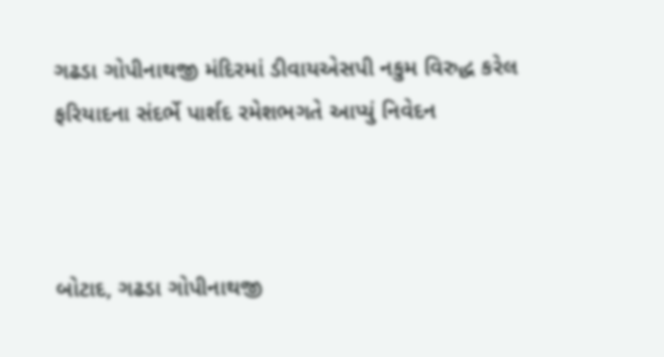ગઢડા ગોપીનાથજી મંદિરમાં ડીવાયએસપી નકુમ વિરુદ્ધ કરેલ ફરિયાદના સંદર્ભે પાર્શદ રમેશભગતે આપ્યું નિવેદન



બોટાદ, ગઢડા ગોપીનાથજી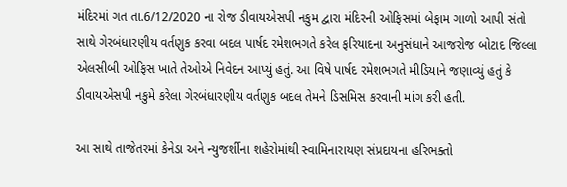મંદિરમાં ગત તા.6/12/2020 ના રોજ ડીવાયએસપી નકુમ દ્વારા મંદિરની ઓફિસમાં બેફામ ગાળો આપી સંતો સાથે ગેરબંધારણીય વર્તણુક કરવા બદલ પાર્ષદ રમેશભગતે કરેલ ફરિયાદના અનુસંધાને આજરોજ બોટાદ જિલ્લા એલસીબી ઓફિસ ખાતે તેઓએ નિવેદન આપ્યું હતું. આ વિષે પાર્ષદ રમેશભગતે મીડિયાને જણાવ્યું હતું કે ડીવાયએસપી નકુમે કરેલા ગેરબંધારણીય વર્તણુક બદલ તેમને ડિસમિસ કરવાની માંગ કરી હતી.

આ સાથે તાજેતરમાં કેનેડા અને ન્યુજર્શીના શહેરોમાંથી સ્વામિનારાયણ સંપ્રદાયના હરિભક્તો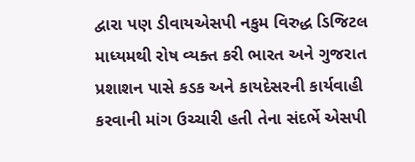દ્વારા પણ ડીવાયએસપી નકુમ વિરુદ્ધ ડિજિટલ માધ્યમથી રોષ વ્યક્ત કરી ભારત અને ગુજરાત પ્રશાશન પાસે કડક અને કાયદેસરની કાર્યવાહી કરવાની માંગ ઉચ્ચારી હતી તેના સંદર્ભે એસપી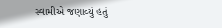સ્વામીએ જણાવ્યું હતું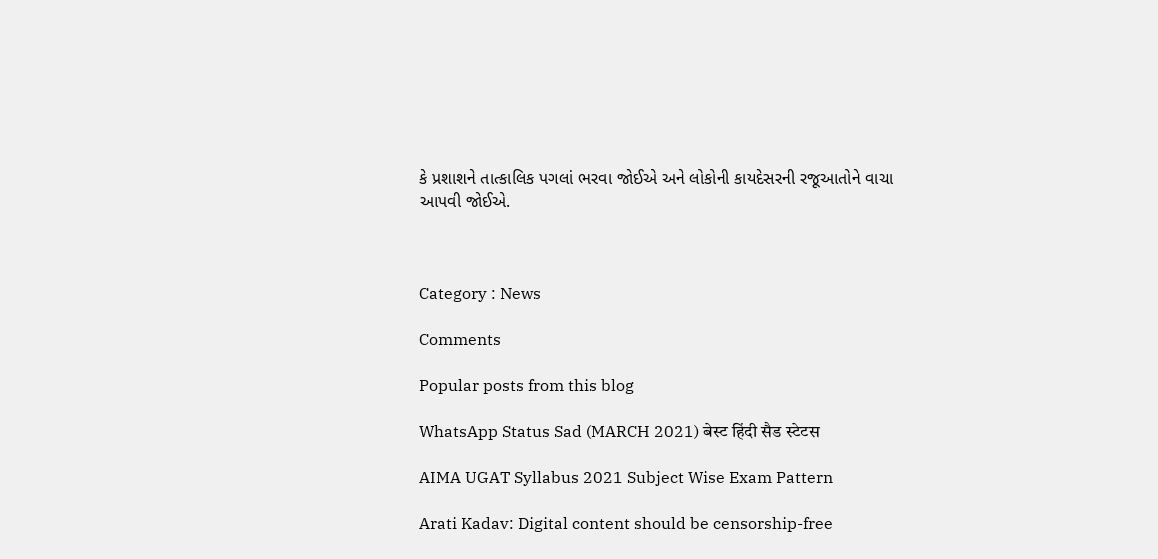કે પ્રશાશને તાત્કાલિક પગલાં ભરવા જોઈએ અને લોકોની કાયદેસરની રજૂઆતોને વાચા આપવી જોઈએ.



Category : News

Comments

Popular posts from this blog

WhatsApp Status Sad (MARCH 2021) बेस्ट हिंदी सैड स्टेटस

AIMA UGAT Syllabus 2021 Subject Wise Exam Pattern

Arati Kadav: Digital content should be censorship-free